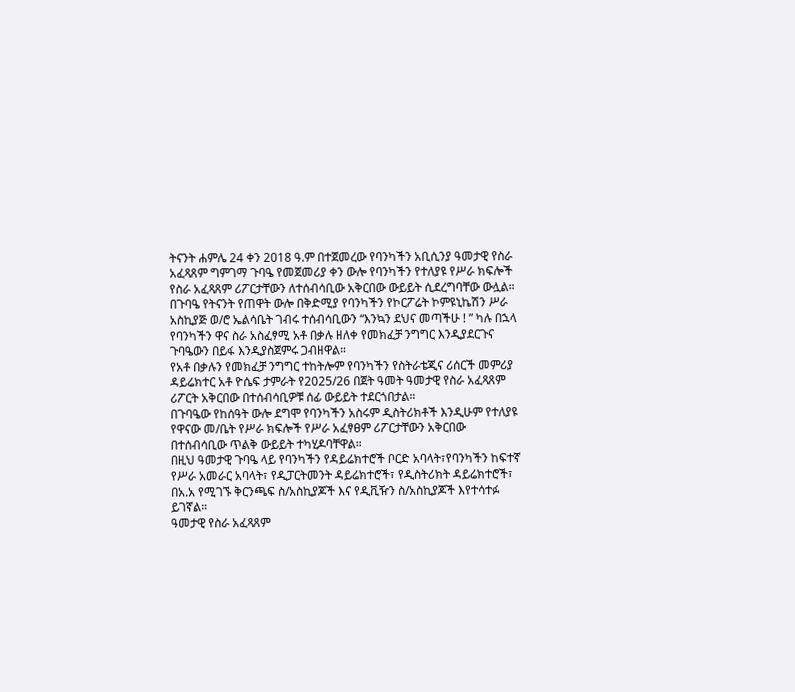ትናንት ሐምሌ 24 ቀን 2018 ዓ.ም በተጀመረው የባንካችን አቢሲንያ ዓመታዊ የስራ አፈጻጸም ግምገማ ጉባዔ የመጀመሪያ ቀን ውሎ የባንካችን የተለያዩ የሥራ ክፍሎች የስራ አፈጻጸም ሪፖርታቸውን ለተሰብሳቢው አቅርበው ውይይት ሲደረግባቸው ውሏል።
በጉባዔ የትናንት የጠዋት ውሎ በቅድሚያ የባንካችን የኮርፖሬት ኮምዩኒኬሽን ሥራ አስኪያጅ ወ/ሮ ኤልሳቤት ገብሩ ተሰብሳቢውን “እንኳን ደህና መጣችሁ ! ” ካሉ በኋላ የባንካችን ዋና ስራ አስፈፃሚ አቶ በቃሉ ዘለቀ የመክፈቻ ንግግር እንዲያደርጉና ጉባዔውን በይፋ እንዲያስጀምሩ ጋብዘዋል።
የአቶ በቃሉን የመክፈቻ ንግግር ተከትሎም የባንካችን የስትራቴጂና ሪሰርች መምሪያ ዳይሬክተር አቶ ዮሴፍ ታምራት የ2025/26 በጀት ዓመት ዓመታዊ የስራ አፈጻጸም ሪፖርት አቅርበው በተሰብሳቢዎቹ ሰፊ ውይይት ተደርጎበታል።
በጉባዔው የከሰዓት ውሎ ደግሞ የባንካችን አስሩም ዲስትሪክቶች እንዲሁም የተለያዩ የዋናው መ/ቤት የሥራ ክፍሎች የሥራ አፈፃፀም ሪፖርታቸውን አቅርበው በተሰብሳቢው ጥልቅ ውይይት ተካሂዶባቸዋል።
በዚህ ዓመታዊ ጉባዔ ላይ የባንካችን የዳይሬክተሮች ቦርድ አባላት፣የባንካችን ከፍተኛ የሥራ አመራር አባላት፣ የዲፓርትመንት ዳይሬክተሮች፣ የዲስትሪክት ዳይሬክተሮች፣ በአ.አ የሚገኙ ቅርንጫፍ ስ/አስኪያጆች እና የዲቪዥን ስ/አስኪያጆች እየተሳተፉ ይገኛል።
ዓመታዊ የስራ አፈጻጸም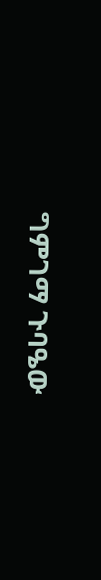ግምገማ ጉባዔው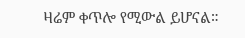ዛሬም ቀጥሎ የሚውል ይሆናል።